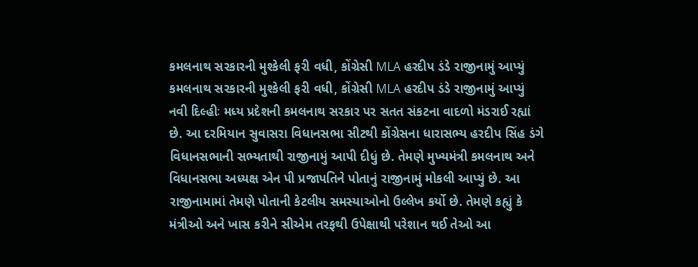કમલનાથ સરકારની મુશ્કેલી ફરી વધી, કોંગ્રેસી MLA હરદીપ ડંડે રાજીનામું આપ્યું
કમલનાથ સરકારની મુશ્કેલી ફરી વધી, કોંગ્રેસી MLA હરદીપ ડંડે રાજીનામું આપ્યું
નવી દિલ્હીઃ મધ્ય પ્રદેશની કમલનાથ સરકાર પર સતત સંકટના વાદળો મંડરાઈ રહ્યાં છે. આ દરમિયાન સુવાસરા વિધાનસભા સીટથી કોંગ્રેસના ધારાસભ્ય હરદીપ સિંહ ડંગે વિધાનસભાની સભ્યતાથી રાજીનામું આપી દીધું છે. તેમણે મુખ્યમંત્રી કમલનાથ અને વિધાનસભા અધ્યક્ષ એન પી પ્રજાપતિને પોતાનું રાજીનામું મોકલી આપ્યું છે. આ રાજીનામામાં તેમણે પોતાની કેટલીય સમસ્યાઓનો ઉલ્લેખ કર્યો છે. તેમણે કહ્યું કે મંત્રીઓ અને ખાસ કરીને સીએમ તરફથી ઉપેક્ષાથી પરેશાન થઈ તેઓ આ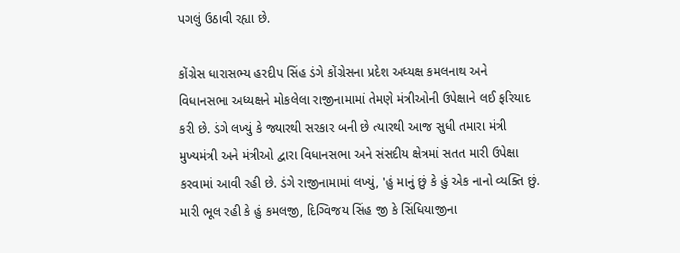પગલું ઉઠાવી રહ્યા છે.

કોંગ્રેસ ધારાસભ્ય હરદીપ સિંહ ડંગે કોંગ્રેસના પ્રદેશ અધ્યક્ષ કમલનાથ અને વિધાનસભા અધ્યક્ષને મોકલેલા રાજીનામામાં તેમણે મંત્રીઓની ઉપેક્ષાને લઈ ફરિયાદ કરી છે. ડંગે લખ્યું કે જ્યારથી સરકાર બની છે ત્યારથી આજ સુધી તમારા મંત્રી મુખ્યમંત્રી અને મંત્રીઓ દ્વારા વિધાનસભા અને સંસદીય ક્ષેત્રમાં સતત મારી ઉપેક્ષા કરવામાં આવી રહી છે. ડંગે રાજીનામામાં લખ્યું, 'હું માનું છું કે હું એક નાનો વ્યક્તિ છું. મારી ભૂલ રહી કે હું કમલજી, દિગ્વિજય સિંહ જી કે સિંધિયાજીના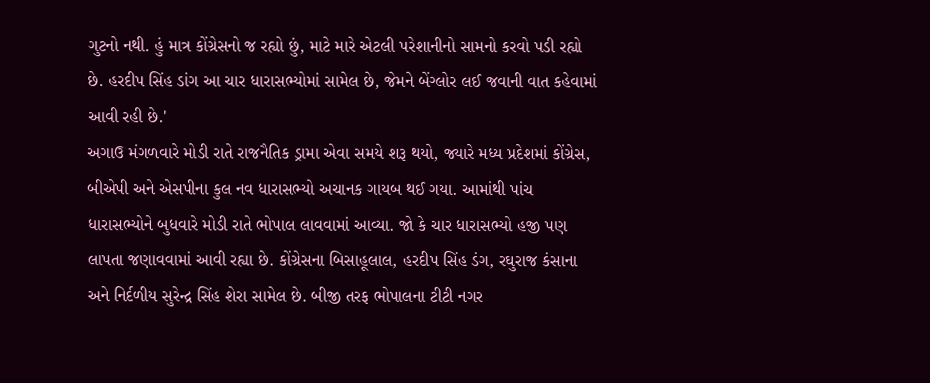ગુટનો નથી. હું માત્ર કોંગ્રેસનો જ રહ્યો છું, માટે મારે એટલી પરેશાનીનો સામનો કરવો પડી રહ્યો છે. હરદીપ સિંહ ડાંગ આ ચાર ધારાસભ્યોમાં સામેલ છે, જેમને બેંગ્લોર લઈ જવાની વાત કહેવામાં આવી રહી છે.'
અગાઉ મંગળવારે મોડી રાતે રાજનૈતિક ડ્રામા એવા સમયે શરૂ થયો, જ્યારે મધ્ય પ્રદેશમાં કોંગ્રેસ, બીએપી અને એસપીના કુલ નવ ધારાસભ્યો અચાનક ગાયબ થઈ ગયા. આમાંથી પાંચ ધારાસભ્યોને બુધવારે મોડી રાતે ભોપાલ લાવવામાં આવ્યા. જો કે ચાર ધારાસભ્યો હજી પણ લાપતા જણાવવામાં આવી રહ્યા છે. કોંગ્રેસના બિસાહૂલાલ, હરદીપ સિંહ ડંગ, રઘુરાજ કંસાના અને નિર્દળીય સુરેન્દ્ર સિંહ શેરા સામેલ છે. બીજી તરફ ભોપાલના ટીટી નગર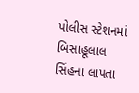પોલીસ સ્ટેશનમાં બિસાહૂલાલ સિંહના લાપતા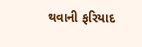થવાની ફરિયાદ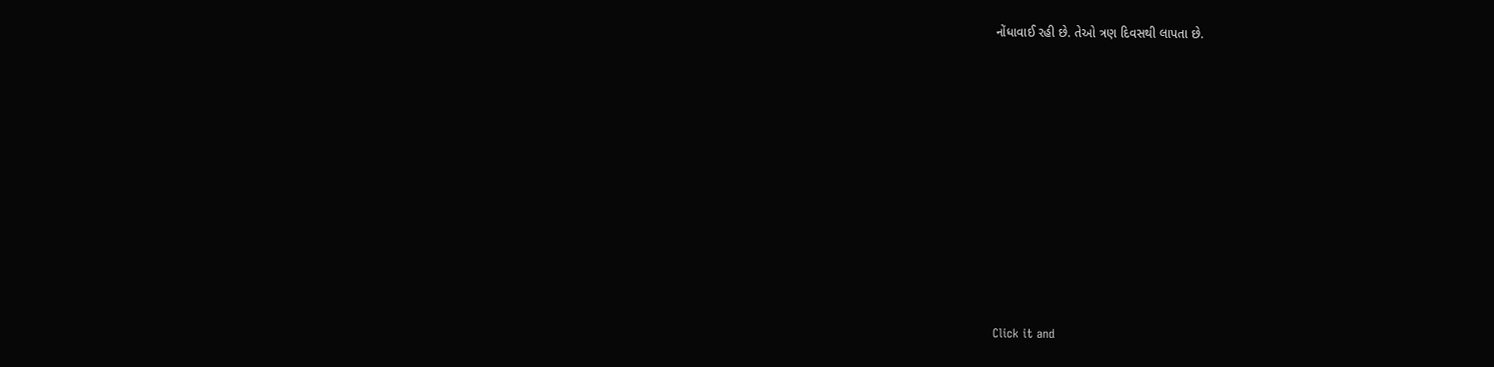નોંધાવાઈ રહી છે. તેઓ ત્રણ દિવસથી લાપતા છે.












Click it and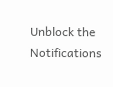Unblock the Notifications